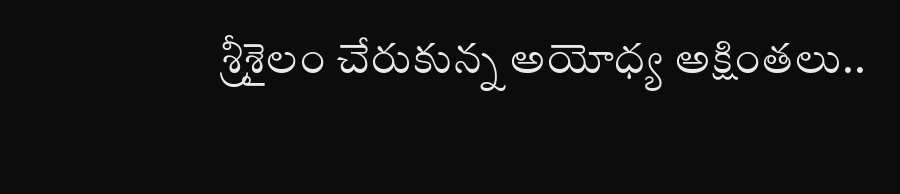శ్రీశైలం చేరుకున్న అయోధ్య అక్షింతలు..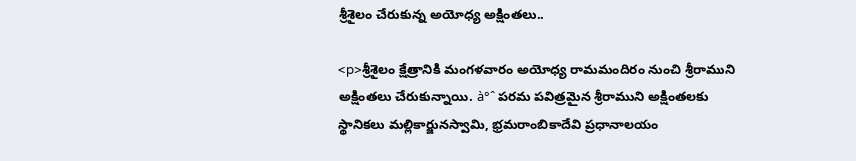శ్రీశైలం చేరుకున్న అయోధ్య అక్షింతలు..

<p>శ్రీశైలం క్షేత్రానికి మంగళవారం అయోధ్య రామమందిరం నుంచి శ్రీరాముని అక్షింతలు చేరుకున్నాయి. à°ˆ పరమ పవిత్రమైన శ్రీరాముని అక్షింతలకు స్థానికలు మల్లికార్జునస్వామి, భ్రమరాంబికాదేవి ప్రధానాలయం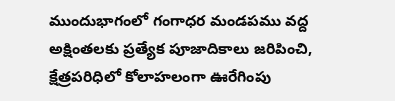ముందుభాగంలో గంగాధర మండపము వద్ద అక్షింతలకు ప్రత్యేక పూజాదికాలు జరిపించి, క్షేత్రపరిధిలో కోలాహలంగా ఊరేగింపు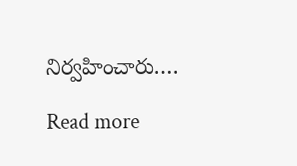నిర్వహించారు.…

Read more